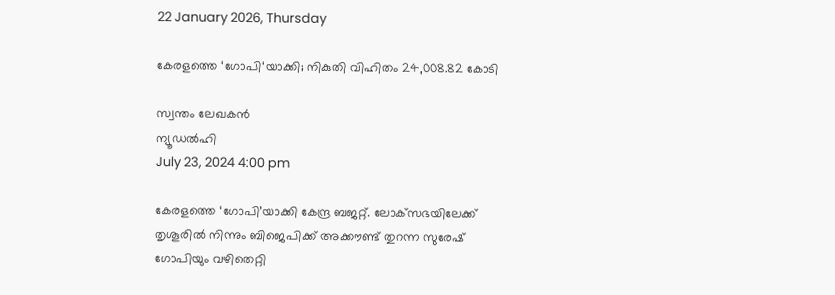22 January 2026, Thursday

കേരളത്തെ ‘ഗോപി‘യാക്കി; നികുതി വിഹിതം 24,008.82 കോടി

സ്വന്തം ലേഖകന്‍
ന്യൂഡല്‍ഹി
July 23, 2024 4:00 pm

കേരളത്തെ ‘ഗോപി’യാക്കി കേന്ദ്ര ബജറ്റ്. ലോക്‌സഭയിലേക്ക് തൃശൂരില്‍ നിന്നും ബിജെപിക്ക് അക്കൗണ്ട് തുറന്ന സുരേഷ് ഗോപിയും വഴിതെറ്റി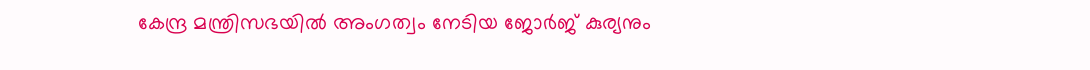കേന്ദ്ര മന്ത്രിസഭയില്‍ അംഗത്വം നേടിയ ജോര്‍ജ് കുര്യനും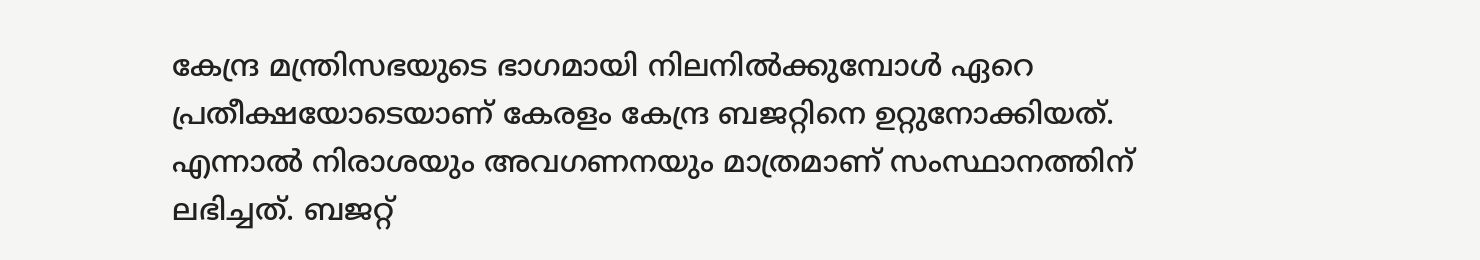കേന്ദ്ര മന്ത്രിസഭയുടെ ഭാഗമായി നിലനില്‍ക്കുമ്പോള്‍ ഏറെ പ്രതീക്ഷയോടെയാണ് കേരളം കേന്ദ്ര ബജറ്റിനെ ഉറ്റുനോക്കിയത്. എന്നാല്‍ നിരാശയും അവഗണനയും മാത്രമാണ് സംസ്ഥാനത്തിന് ലഭിച്ചത്. ബജറ്റ്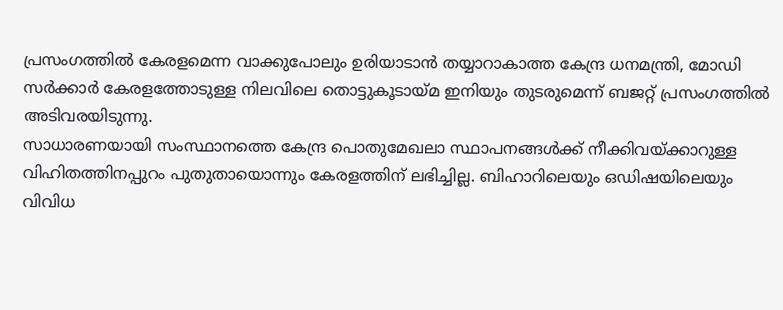പ്രസംഗത്തില്‍ കേരളമെന്ന വാക്കുപോലും ഉരിയാടാന്‍ തയ്യാറാകാത്ത കേന്ദ്ര ധനമന്ത്രി, മോഡി സര്‍ക്കാര്‍ കേരളത്തോടുള്ള നിലവിലെ തൊട്ടുകൂടായ്മ ഇനിയും തുടരുമെന്ന് ബജറ്റ് പ്രസംഗത്തില്‍ അടിവരയിടുന്നു.
സാധാരണയായി സംസ്ഥാനത്തെ കേന്ദ്ര പൊതുമേഖലാ സ്ഥാപനങ്ങള്‍ക്ക് നീക്കിവയ്ക്കാറുള്ള വിഹിതത്തിനപ്പുറം പുതുതായൊന്നും കേരളത്തിന് ലഭിച്ചില്ല. ബിഹാറിലെയും ഒഡിഷയിലെയും വിവിധ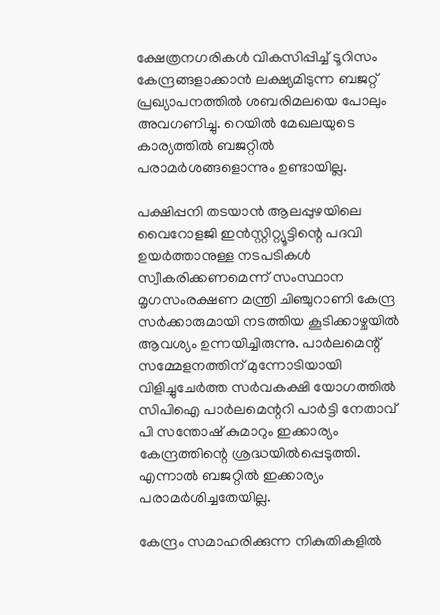ക്ഷേത്രനഗരികള്‍ വികസിപ്പിച്ച് ടൂറിസം കേന്ദ്രങ്ങളാക്കാന്‍ ലക്ഷ്യമിടുന്ന ബജറ്റ് പ്രഖ്യാപനത്തില്‍ ശബരിമലയെ പോലും അവഗണിച്ചു. റെയില്‍ മേഖലയുടെ കാര്യത്തില്‍ ബജറ്റില്‍ പരാമര്‍ശങ്ങളൊന്നും ഉണ്ടായില്ല.

പക്ഷിപ്പനി തടയാന്‍ ആലപ്പുഴയിലെ വൈറോളജി ഇന്‍സ്റ്റിറ്റ്യൂട്ടിന്റെ പദവി ഉയര്‍ത്താനുള്ള നടപടികള്‍ സ്വീകരിക്കണമെന്ന് സംസ്ഥാന മൃഗസംരക്ഷണ മന്ത്രി ചിഞ്ചുറാണി കേന്ദ്ര സര്‍ക്കാരുമായി നടത്തിയ കൂടിക്കാഴ്ചയില്‍ ആവശ്യം ഉന്നയിച്ചിരുന്നു. പാര്‍ലമെന്റ് സമ്മേളനത്തിന് മുന്നോടിയായി വിളിച്ചുചേര്‍ത്ത സര്‍വകക്ഷി യോഗത്തില്‍ സിപിഐ പാര്‍ലമെന്ററി പാര്‍ട്ടി നേതാവ് പി സന്തോഷ് കുമാറും ഇക്കാര്യം കേന്ദ്രത്തിന്റെ ശ്രദ്ധയില്‍പ്പെടുത്തി. എന്നാല്‍ ബജറ്റില്‍ ഇക്കാര്യം പരാമര്‍ശിച്ചതേയില്ല.

കേന്ദ്രം സമാഹരിക്കുന്ന നികുതികളില്‍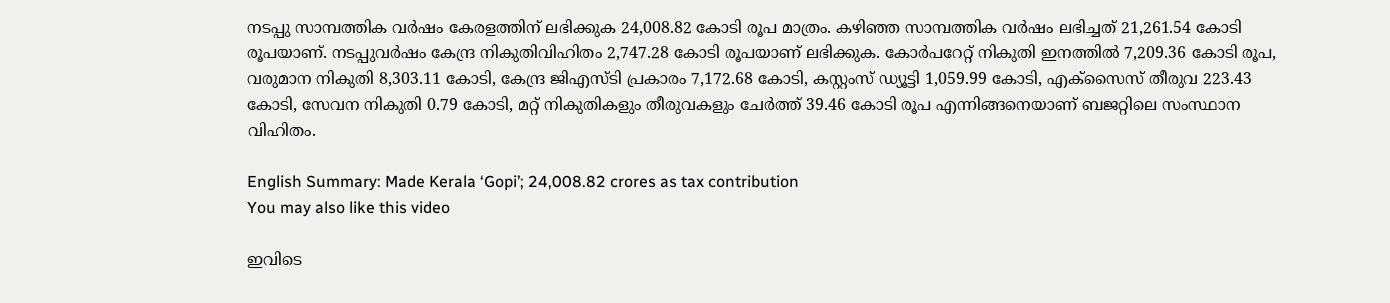നടപ്പു സാമ്പത്തിക വര്‍ഷം കേരളത്തിന് ലഭിക്കുക 24,008.82 കോടി രൂപ മാത്രം. കഴിഞ്ഞ സാമ്പത്തിക വര്‍ഷം ലഭിച്ചത് 21,261.54 കോടി രൂപയാണ്. നടപ്പുവര്‍ഷം കേന്ദ്ര നികുതിവിഹിതം 2,747.28 കോടി രൂപയാണ് ലഭിക്കുക. കോര്‍പറേറ്റ് നികുതി ഇനത്തില്‍ 7,209.36 കോടി രൂപ, വരുമാന നികുതി 8,303.11 കോടി, കേന്ദ്ര ജിഎസ്ടി പ്രകാരം 7,172.68 കോടി, കസ്റ്റംസ് ഡ്യൂട്ടി 1,059.99 കോടി, എക്സൈസ് തീരുവ 223.43 കോടി, സേവന നികുതി 0.79 കോടി, മറ്റ് നികുതികളും തീരുവകളും ചേര്‍ത്ത് 39.46 കോടി രൂപ എന്നിങ്ങനെയാണ് ബജറ്റിലെ സംസ്ഥാന വിഹിതം.

English Summary: Made Kerala ‘Gopi’; 24,008.82 crores as tax contribution
You may also like this video

ഇവിടെ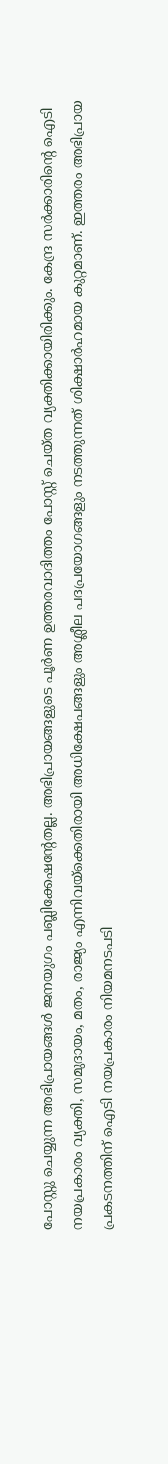പോസ്റ്റു ചെയ്യുന്ന അഭിപ്രായങ്ങള്‍ ജനയുഗം പബ്ലിക്കേഷന്റേതല്ല. അഭിപ്രായങ്ങളുടെ പൂര്‍ണ ഉത്തരവാദിത്തം പോസ്റ്റ് ചെയ്ത വ്യക്തിക്കായിരിക്കും. കേന്ദ്ര സര്‍ക്കാരിന്റെ ഐടി നയപ്രകാരം വ്യക്തി, സമുദായം, മതം, രാജ്യം എന്നിവയ്‌ക്കെതിരായി അധിക്ഷേപങ്ങളും അശ്ലീല പദപ്രയോഗങ്ങളും നടത്തുന്നത് ശിക്ഷാര്‍ഹമായ കുറ്റമാണ്. ഇത്തരം അഭിപ്രായ പ്രകടനത്തിന് ഐടി നയപ്രകാരം നിയമനടപടി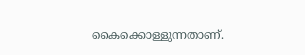കൈക്കൊള്ളുന്നതാണ്.